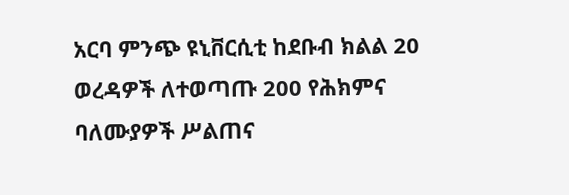አርባ ምንጭ ዩኒቨርሲቲ ከደቡብ ክልል 20 ወረዳዎች ለተወጣጡ 200 የሕክምና ባለሙያዎች ሥልጠና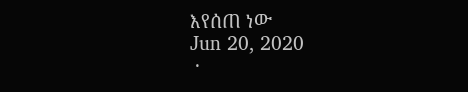እየሰጠ ነው
Jun 20, 2020
 ·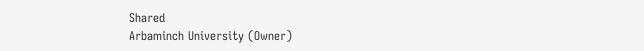Shared
Arbaminch University (Owner)